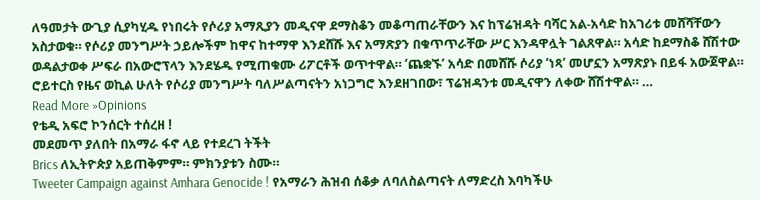ለዓመታት ውጊያ ሲያካሂዱ የነበሩት የሶሪያ አማጺያን መዲናዋ ደማስቆን መቆጣጠራቸውን እና ከፕሬዝዳት ባሻር አል-አሳድ ከአገሪቱ መሸሻቸውን አስታወቁ። የሶሪያ መንግሥት ኃይሎችም ከዋና ከተማዋ እንደሸሹ እና አማጽያን በቁጥጥራቸው ሥር እንዳዋሏት ገልጸዋል። አሳድ ከደማስቆ ሸሽተው ወዳልታወቀ ሥፍራ በአውሮፕላን እንደሄዱ የሚጠቁሙ ሪፖርቶች ወጥተዋል። ‘ጨቋኙ’ አሳድ በመሸሹ ሶሪያ ‘ነጻ’ መሆኗን አማጽያኑ በይፋ አውጀዋል። ሮይተርስ የዜና ወኪል ሁለት የሶሪያ መንግሥት ባለሥልጣናትን አነጋግሮ እንደዘገበው፣ ፕሬዝዳንቱ መዲናዋን ለቀው ሸሽተዋል። …
Read More »Opinions
የቴዲ አፍሮ ኮንሰርት ተሰረዘ !
መደመጥ ያለበት በአማራ ፋኖ ላይ የተደረገ ትችት
Brics ለኢትዮጵያ አይጠቅምም። ምክንያቱን ስሙ።
Tweeter Campaign against Amhara Genocide ! የአማራን ሕዝብ ሰቆቃ ለባለስልጣናት ለማድረስ እባካችሁ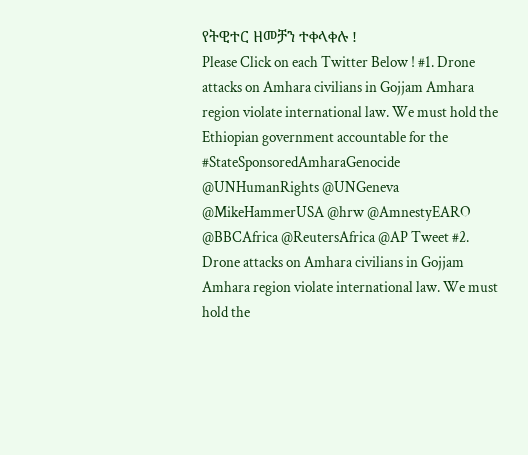የትዊተር ዘመቻን ተቀላቀሉ !
Please Click on each Twitter Below ! #1. Drone attacks on Amhara civilians in Gojjam Amhara region violate international law. We must hold the Ethiopian government accountable for the #StateSponsoredAmharaGenocide @UNHumanRights @UNGeneva @MikeHammerUSA @hrw @AmnestyEARO @BBCAfrica @ReutersAfrica @AP Tweet #2. Drone attacks on Amhara civilians in Gojjam Amhara region violate international law. We must hold the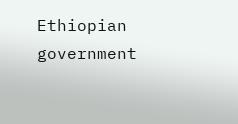Ethiopian government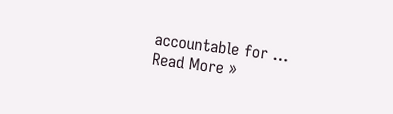accountable for …
Read More »